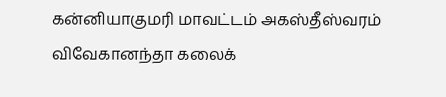கன்னியாகுமரி மாவட்டம் அகஸ்தீஸ்வரம் விவேகானந்தா கலைக்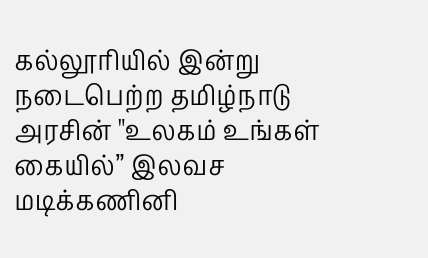கல்லூரியில் இன்று நடைபெற்ற தமிழ்நாடு அரசின் "உலகம் உங்கள் கையில்” இலவச மடிக்கணினி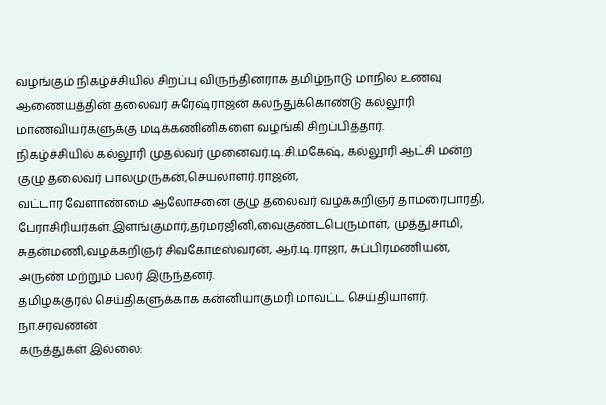வழங்கும் நிகழ்ச்சியில் சிறப்பு விருந்தினராக தமிழ்நாடு மாநில உணவு ஆணையத்தின் தலைவர் சுரேஷ்ராஜன் கலந்துக்கொண்டு கல்லூரி மாணவியர்களுக்கு மடிக்கணினிகளை வழங்கி சிறப்பித்தார்.
நிகழ்ச்சியில் கல்லூரி முதல்வர் முனைவர்.டி.சி.மகேஷ், கல்லூரி ஆட்சி மன்ற குழு தலைவர் பாலமுருகன்,செயலாளர்.ராஜன்,
வட்டார வேளாண்மை ஆலோசனை குழு தலைவர் வழக்கறிஞர் தாமரைபாரதி, பேராசிரியர்கள்.இளங்குமார்,தர்மரஜினி,வைகுண்டபெருமாள், முத்துசாமி, சுதன்மணி,வழக்கறிஞர் சிவகோடீஸ்வரன், ஆர்.டி.ராஜா, சுப்பிரமணியன், அருண் மற்றும் பலர் இருந்தனர்.
தமிழககுரல் செய்திகளுக்காக கன்னியாகுமரி மாவட்ட செய்தியாளர்.
நா.சரவணன்
கருத்துகள் இல்லை: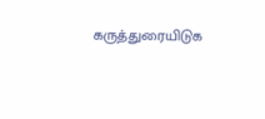கருத்துரையிடுக